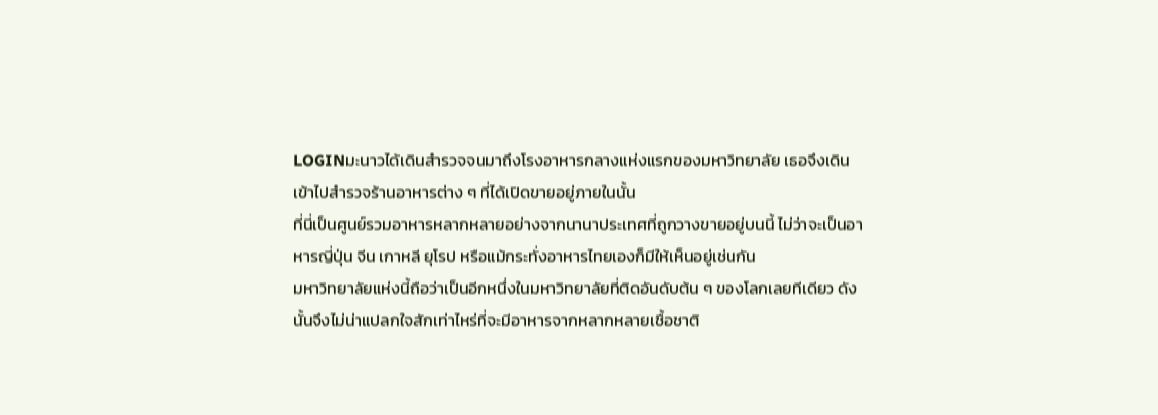LOGINมะนาวได้เดินสำรวจจนมาถึงโรงอาหารกลางแห่งแรกของมหาวิทยาลัย เธอจึงเดินเข้าไปสำรวจร้านอาหารต่าง ๆ ที่ได้เปิดขายอยู่ภายในนั้น
ที่นี่เป็นศูนย์รวมอาหารหลากหลายอย่างจากนานาประเทศที่ถูกวางขายอยู่บนนี้ ไม่ว่าจะเป็นอาหารญี่ปุ่น จีน เกาหลี ยุโรป หรือแม้กระทั่งอาหารไทยเองก็มีให้เห็นอยู่เช่นกัน
มหาวิทยาลัยแห่งนี้ถือว่าเป็นอีกหนึ่งในมหาวิทยาลัยที่ติดอันดับต้น ๆ ของโลกเลยทีเดียว ดังนั้นจึงไม่น่าแปลกใจสักเท่าไหร่ที่จะมีอาหารจากหลากหลายเชื้อชาติ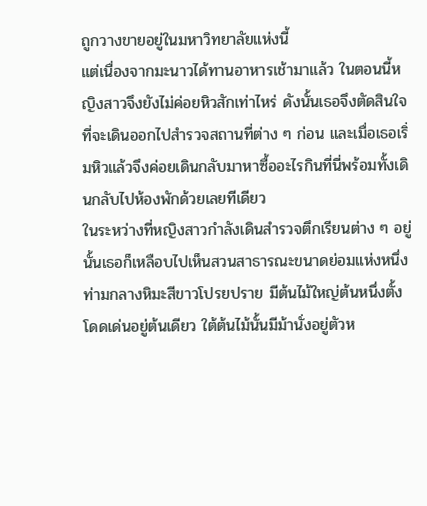ถูกวางขายอยู่ในมหาวิทยาลัยแห่งนี้
แต่เนื่องจากมะนาวได้ทานอาหารเช้ามาแล้ว ในตอนนี้หญิงสาวจึงยังไม่ค่อยหิวสักเท่าไหร่ ดังนั้นเธอจึงตัดสินใจที่จะเดินออกไปสำรวจสถานที่ต่าง ๆ ก่อน และเมื่อเธอเริ่มหิวแล้วจึงค่อยเดินกลับมาหาซื้ออะไรกินที่นี่พร้อมทั้งเดินกลับไปห้องพักด้วยเลยทีเดียว
ในระหว่างที่หญิงสาวกำลังเดินสำรวจตึกเรียนต่าง ๆ อยู่นั้นเธอก็เหลือบไปเห็นสวนสาธารณะขนาดย่อมแห่งหนึ่ง ท่ามกลางหิมะสีขาวโปรยปราย มีต้นไม้ใหญ่ต้นหนึ่งตั้งโดดเด่นอยู่ต้นเดียว ใต้ต้นไม้นั้นมีม้านั่งอยู่ตัวห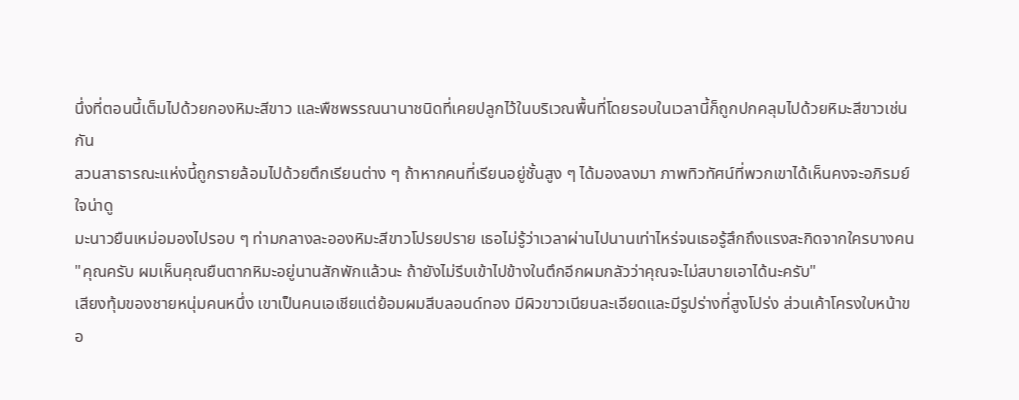นึ่งที่ตอนนี้เต็มไปด้วยกองหิมะสีขาว และพืชพรรณนานาชนิดที่เคยปลูกไว้ในบริเวณพื้นที่โดยรอบในเวลานี้ก็ถูกปกคลุมไปด้วยหิมะสีขาวเช่นกัน
สวนสาธารณะแห่งนี้ถูกรายล้อมไปด้วยตึกเรียนต่าง ๆ ถ้าหากคนที่เรียนอยู่ชั้นสูง ๆ ได้มองลงมา ภาพทิวทัศน์ที่พวกเขาได้เห็นคงจะอภิรมย์ใจน่าดู
มะนาวยืนเหม่อมองไปรอบ ๆ ท่ามกลางละอองหิมะสีขาวโปรยปราย เธอไม่รู้ว่าเวลาผ่านไปนานเท่าไหร่จนเธอรู้สึกถึงแรงสะกิดจากใครบางคน
"คุณครับ ผมเห็นคุณยืนตากหิมะอยู่นานสักพักแล้วนะ ถ้ายังไม่รีบเข้าไปข้างในตึกอีกผมกลัวว่าคุณจะไม่สบายเอาได้นะครับ"
เสียงทุ้มของชายหนุ่มคนหนึ่ง เขาเป็นคนเอเชียแต่ย้อมผมสีบลอนด์ทอง มีผิวขาวเนียนละเอียดและมีรูปร่างที่สูงโปร่ง ส่วนเค้าโครงใบหน้าขอ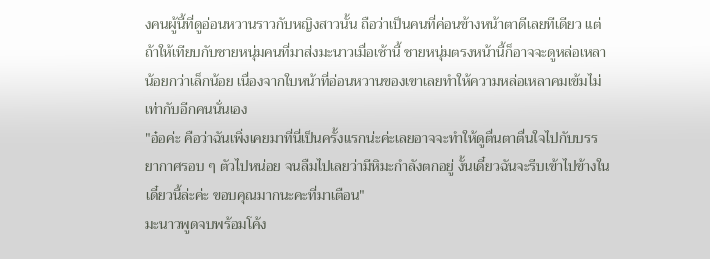งคนผู้นี้ที่ดูอ่อนหวานราวกับหญิงสาวนั้น ถือว่าเป็นคนที่ค่อนข้างหน้าตาดีเลยทีเดียว แต่ถ้าให้เทียบกับชายหนุ่มคนที่มาส่งมะนาวเมื่อเช้านี้ ชายหนุ่มตรงหน้านี้ก็อาจจะดูหล่อเหลาน้อยกว่าเล็กน้อย เนื่องจากใบหน้าที่อ่อนหวานของเขาเลยทำให้ความหล่อเหลาคมเข้มไม่เท่ากับอีกคนนั่นเอง
"อ๋อค่ะ คือว่าฉันเพิ่งเคยมาที่นี่เป็นครั้งแรกน่ะค่ะเลยอาจจะทำให้ดูตื่นตาตื่นใจไปกับบรรยากาศรอบ ๆ ตัวไปหน่อย จนลืมไปเลยว่ามีหิมะกำลังตกอยู่ งั้นเดี๋ยวฉันจะรีบเข้าไปข้างในเดี๋ยวนี้ล่ะค่ะ ขอบคุณมากนะคะที่มาเตือน"
มะนาวพูดจบพร้อมโค้ง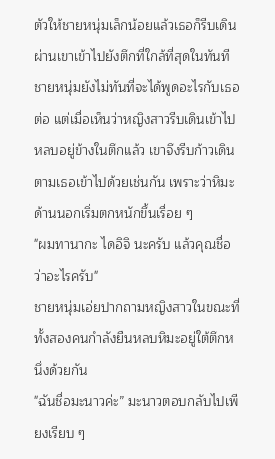ตัวให้ชายหนุ่มเล็กน้อยแล้วเธอก็รีบเดินผ่านเขาเข้าไปยังตึกที่ใกล้ที่สุดในทันที ชายหนุ่มยังไม่ทันที่จะได้พูดอะไรกับเธอต่อ แต่เมื่อเห็นว่าหญิงสาวรีบเดินเข้าไปหลบอยู่ข้างในตึกแล้ว เขาจึงรีบก้าวเดินตามเธอเข้าไปด้วยเช่นกัน เพราะว่าหิมะด้านนอกเริ่มตกหนักขึ้นเรื่อย ๆ
"ผมทานากะ ไดอิจิ นะครับ แล้วคุณชื่อว่าอะไรครับ"
ชายหนุ่มเอ่ยปากถามหญิงสาวในขณะที่ทั้งสองคนกำลังยืนหลบหิมะอยู่ใต้ตึกหนึ่งด้วยกัน
"ฉันชื่อมะนาวค่ะ” มะนาวตอบกลับไปเพียงเรียบ ๆ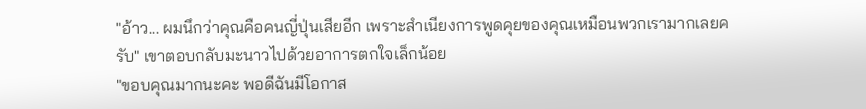"อ้าว... ผมนึกว่าคุณคือคนญี่ปุ่นเสียอีก เพราะสำเนียงการพูดคุยของคุณเหมือนพวกเรามากเลยครับ" เขาตอบกลับมะนาวไปด้วยอาการตกใจเล็กน้อย
"ขอบคุณมากนะคะ พอดีฉันมีโอกาส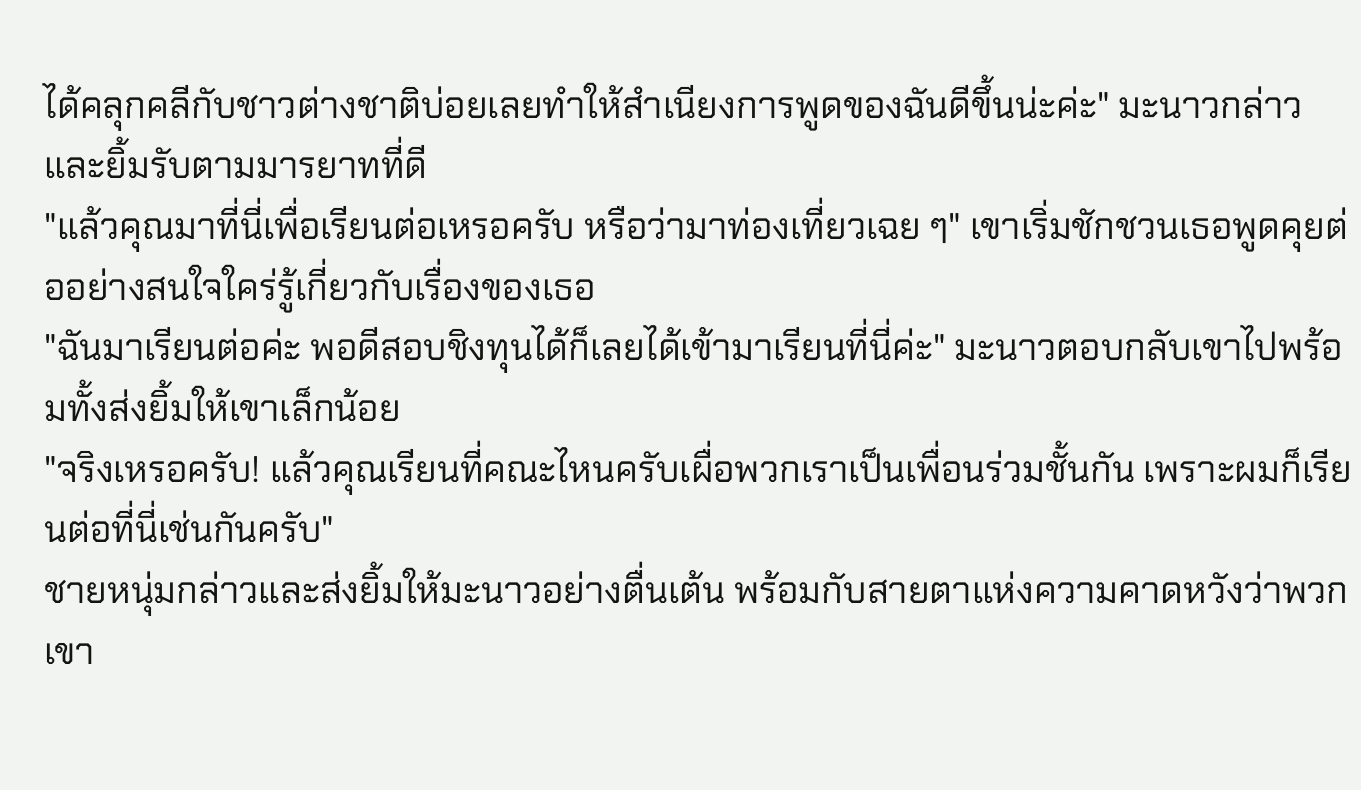ได้คลุกคลีกับชาวต่างชาติบ่อยเลยทำให้สำเนียงการพูดของฉันดีขึ้นน่ะค่ะ" มะนาวกล่าวและยิ้มรับตามมารยาทที่ดี
"แล้วคุณมาที่นี่เพื่อเรียนต่อเหรอครับ หรือว่ามาท่องเที่ยวเฉย ๆ" เขาเริ่มชักชวนเธอพูดคุยต่ออย่างสนใจใคร่รู้เกี่ยวกับเรื่องของเธอ
"ฉันมาเรียนต่อค่ะ พอดีสอบชิงทุนได้ก็เลยได้เข้ามาเรียนที่นี่ค่ะ" มะนาวตอบกลับเขาไปพร้อมทั้งส่งยิ้มให้เขาเล็กน้อย
"จริงเหรอครับ! แล้วคุณเรียนที่คณะไหนครับเผื่อพวกเราเป็นเพื่อนร่วมชั้นกัน เพราะผมก็เรียนต่อที่นี่เช่นกันครับ"
ชายหนุ่มกล่าวและส่งยิ้มให้มะนาวอย่างตื่นเต้น พร้อมกับสายตาแห่งความคาดหวังว่าพวกเขา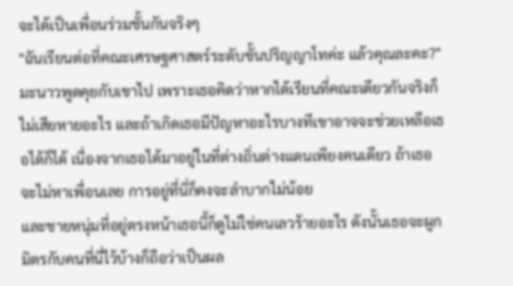จะได้เป็นเพื่อนร่วมชั้นกันจริงๆ
"ฉันเรียนต่อที่คณะเศรษฐศาสตร์ระดับชั้นปริญญาโทค่ะ แล้วคุณละคะ?"
มะนาวพูดคุยกับเขาไป เพราะเธอคิดว่าหากได้เรียนที่คณะเดียวกันจริงก็ไม่เสียหายอะไร และถ้าเกิดเธอมีปัญหาอะไรบางทีเขาอาจจะช่วยเหลือเธอได้ก็ได้ เนื่องจากเธอได้มาอยู่ในที่ต่างถิ่นต่างแดนเพียงคนเดียว ถ้าเธอจะไม่หาเพื่อนเลย การอยู่ที่นี่ก็คงจะลำบากไม่น้อย
และชายหนุ่มที่อยู่ตรงหน้าเธอนี้ก็ดูไม่ใช่คนเลวร้ายอะไร ดังนั้นเธอจะผูกมิตรกับคนที่นี่ไว้บ้างก็ถือว่าเป็นผล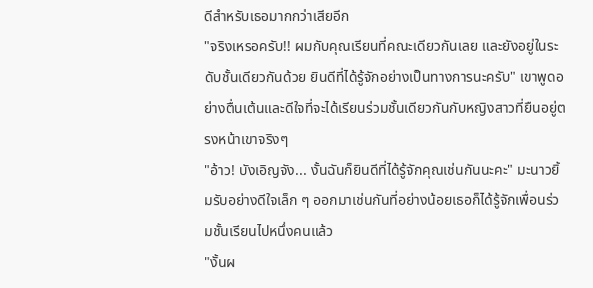ดีสำหรับเธอมากกว่าเสียอีก
"จริงเหรอครับ!! ผมกับคุณเรียนที่คณะเดียวกันเลย และยังอยู่ในระดับชั้นเดียวกันด้วย ยินดีที่ได้รู้จักอย่างเป็นทางการนะครับ" เขาพูดอย่างตื่นเต้นและดีใจที่จะได้เรียนร่วมชั้นเดียวกันกับหญิงสาวที่ยืนอยู่ตรงหน้าเขาจริงๆ
"อ้าว! บังเอิญจัง... งั้นฉันก็ยินดีที่ได้รู้จักคุณเช่นกันนะคะ" มะนาวยิ้มรับอย่างดีใจเล็ก ๆ ออกมาเช่นกันที่อย่างน้อยเธอก็ได้รู้จักเพื่อนร่วมชั้นเรียนไปหนึ่งคนแล้ว
"งั้นผ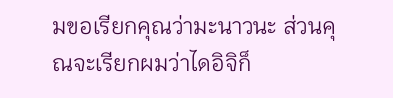มขอเรียกคุณว่ามะนาวนะ ส่วนคุณจะเรียกผมว่าไดอิจิก็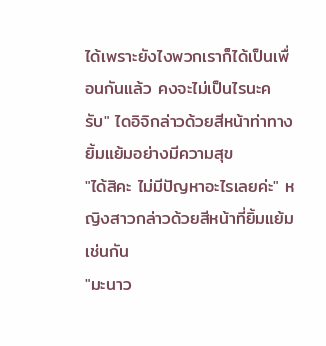ได้เพราะยังไงพวกเราก็ได้เป็นเพื่อนกันแล้ว คงจะไม่เป็นไรนะครับ" ไดอิจิกล่าวด้วยสีหน้าท่าทางยิ้มแย้มอย่างมีความสุข
"ได้สิคะ ไม่มีปัญหาอะไรเลยค่ะ" หญิงสาวกล่าวด้วยสีหน้าที่ยิ้มแย้มเช่นกัน
"มะนาว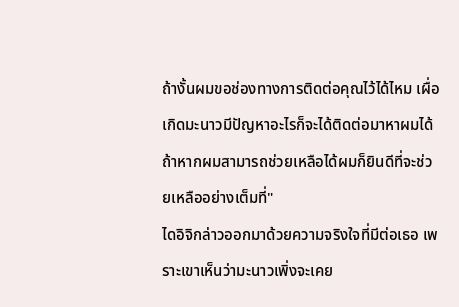ถ้างั้นผมขอช่องทางการติดต่อคุณไว้ได้ไหม เผื่อเกิดมะนาวมีปัญหาอะไรก็จะได้ติดต่อมาหาผมได้ ถ้าหากผมสามารถช่วยเหลือได้ผมก็ยินดีที่จะช่วยเหลืออย่างเต็มที่"
ไดอิจิกล่าวออกมาด้วยความจริงใจที่มีต่อเธอ เพราะเขาเห็นว่ามะนาวเพิ่งจะเคย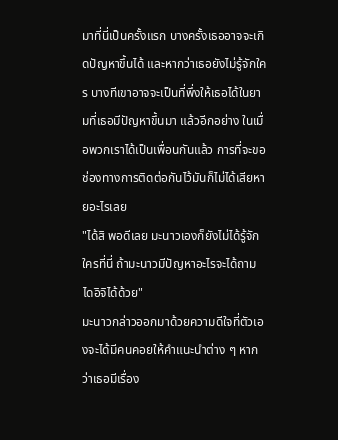มาที่นี่เป็นครั้งแรก บางครั้งเธออาจจะเกิดปัญหาขึ้นได้ และหากว่าเธอยังไม่รู้จักใคร บางทีเขาอาจจะเป็นที่พึ่งให้เธอได้ในยามที่เธอมีปัญหาขึ้นมา แล้วอีกอย่าง ในเมื่อพวกเราได้เป็นเพื่อนกันแล้ว การที่จะขอช่องทางการติดต่อกันไว้มันก็ไม่ได้เสียหายอะไรเลย
"ได้สิ พอดีเลย มะนาวเองก็ยังไม่ได้รู้จักใครที่นี่ ถ้ามะนาวมีปัญหาอะไรจะได้ถามไดอิจิได้ด้วย"
มะนาวกล่าวออกมาด้วยความดีใจที่ตัวเองจะได้มีคนคอยให้คำแนะนำต่าง ๆ หากว่าเธอมีเรื่อง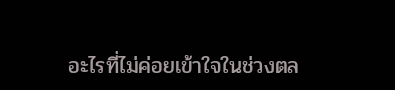อะไรที่ไม่ค่อยเข้าใจในช่วงตล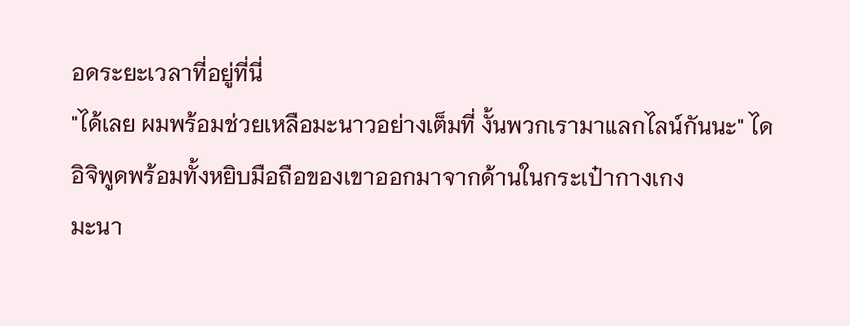อดระยะเวลาที่อยู่ที่นี่
"ได้เลย ผมพร้อมช่วยเหลือมะนาวอย่างเต็มที่ งั้นพวกเรามาแลกไลน์กันนะ" ไดอิจิพูดพร้อมทั้งหยิบมือถือของเขาออกมาจากด้านในกระเป๋ากางเกง
มะนา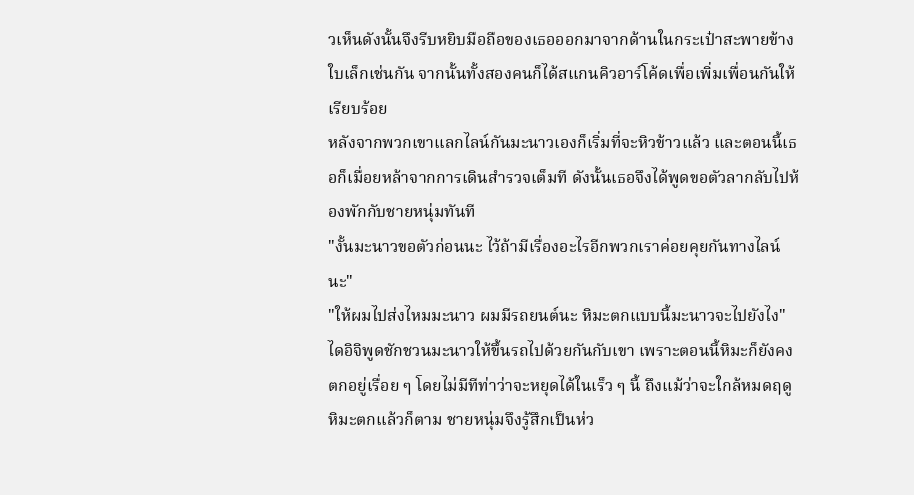วเห็นดังนั้นจึงรีบหยิบมือถือของเธอออกมาจากด้านในกระเป๋าสะพายข้างใบเล็กเช่นกัน จากนั้นทั้งสองคนก็ได้สแกนคิวอาร์โค้ดเพื่อเพิ่มเพื่อนกันให้เรียบร้อย
หลังจากพวกเขาแลกไลน์กันมะนาวเองก็เริ่มที่จะหิวข้าวแล้ว และตอนนี้เธอก็เมื่อยหล้าจากการเดินสำรวจเต็มที ดังนั้นเธอจึงได้พูดขอตัวลากลับไปห้องพักกับชายหนุ่มทันที
"งั้นมะนาวขอตัวก่อนนะ ไว้ถ้ามีเรื่องอะไรอีกพวกเราค่อยคุยกันทางไลน์นะ"
"ให้ผมไปส่งไหมมะนาว ผมมีรถยนต์นะ หิมะตกแบบนี้มะนาวจะไปยังไง"
ไดอิจิพูดชักชวนมะนาวให้ขึ้นรถไปด้วยกันกับเขา เพราะตอนนี้หิมะก็ยังคงตกอยู่เรื่อย ๆ โดยไม่มีทีท่าว่าจะหยุดได้ในเร็ว ๆ นี้ ถึงแม้ว่าจะใกล้หมดฤดูหิมะตกแล้วก็ตาม ชายหนุ่มจึงรู้สึกเป็นห่ว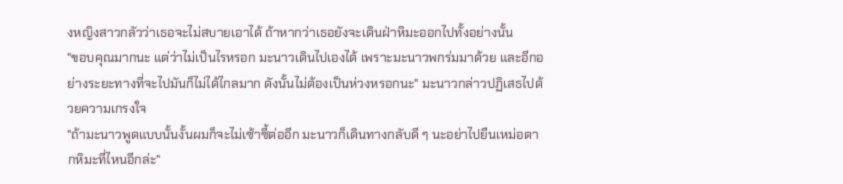งหญิงสาวกลัวว่าเธอจะไม่สบายเอาได้ ถ้าหากว่าเธอยังจะเดินฝ่าหิมะออกไปทั้งอย่างนั้น
"ขอบคุณมากนะ แต่ว่าไม่เป็นไรหรอก มะนาวเดินไปเองได้ เพราะมะนาวพกร่มมาด้วย และอีกอย่างระยะทางที่จะไปมันก็ไม่ได้ไกลมาก ดังนั้นไม่ต้องเป็นห่วงหรอกนะ" มะนาวกล่าวปฏิเสธไปด้วยความเกรงใจ
"ถ้ามะนาวพูดแบบนั้นงั้นผมก็จะไม่เซ้าซี้ต่ออีก มะนาวก็เดินทางกลับดี ๆ นะอย่าไปยืนเหม่อตากหิมะที่ไหนอีกล่ะ"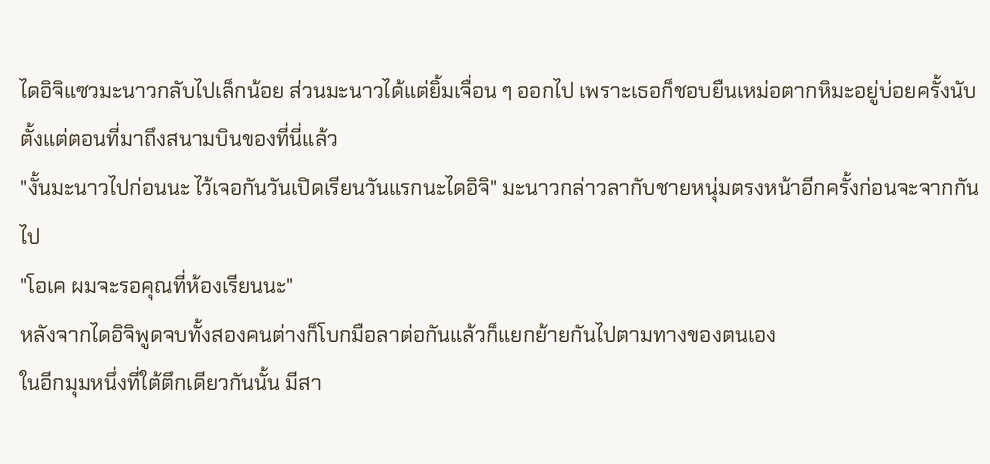ไดอิจิแซวมะนาวกลับไปเล็กน้อย ส่วนมะนาวได้แต่ยิ้มเจื่อน ๆ ออกไป เพราะเธอก็ชอบยืนเหม่อตากหิมะอยู่บ่อยครั้งนับตั้งแต่ตอนที่มาถึงสนามบินของที่นี่แล้ว
"งั้นมะนาวไปก่อนนะ ไว้เจอกันวันเปิดเรียนวันแรกนะไดอิจิ" มะนาวกล่าวลากับชายหนุ่มตรงหน้าอีกครั้งก่อนจะจากกันไป
"โอเค ผมจะรอคุณที่ห้องเรียนนะ"
หลังจากไดอิจิพูดจบทั้งสองคนต่างก็โบกมือลาต่อกันแล้วก็แยกย้ายกันไปตามทางของตนเอง
ในอีกมุมหนึ่งที่ใต้ตึกเดียวกันนั้น มีสา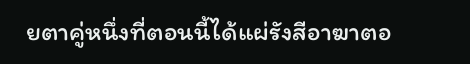ยตาคู่หนึ่งที่ตอนนี้ได้แผ่รังสีอาฆาตอ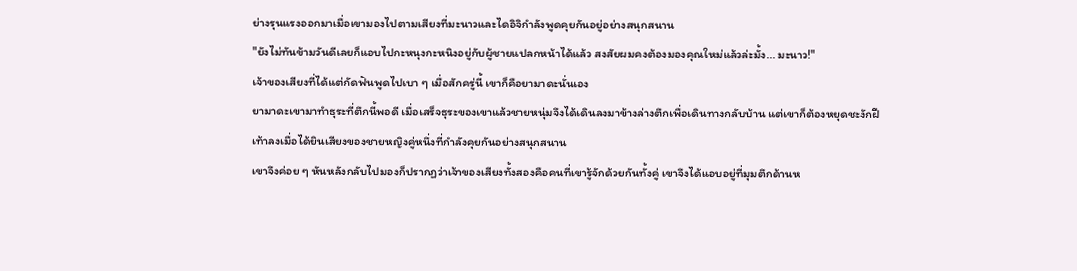ย่างรุนแรงออกมาเมื่อเขามองไปตามเสียงที่มะนาวและไดอิจิกำลังพูดคุยกันอยู่อย่างสนุกสนาน
"ยังไม่ทันข้ามวันดีเลยก็แอบไปกะหนุงกะหนิงอยู่กับผู้ชายแปลกหน้าได้แล้ว สงสัยผมคงต้องมองคุณใหม่แล้วล่ะมั้ง... มะนาว!"
เจ้าของเสียงที่ได้แต่กัดฟันพูดไปเบา ๆ เมื่อสักครู่นี้ เขาก็คือยามาดะนั่นเอง
ยามาดะเขามาทำธุระที่ตึกนี้พอดี เมื่อเสร็จธุระของเขาแล้วชายหนุ่มจึงได้เดินลงมาข้างล่างตึกเพื่อเดินทางกลับบ้าน แต่เขาก็ต้องหยุดชะงักฝีเท้าลงเมื่อได้ยินเสียงของชายหญิงคู่หนึ่งที่กำลังคุยกันอย่างสนุกสนาน
เขาจึงค่อย ๆ หันหลังกลับไปมองก็ปรากฏว่าเจ้าของเสียงทั้งสองคือคนที่เขารู้จักด้วยกันทั้งคู่ เขาจึงได้แอบอยู่ที่มุมตึกด้านห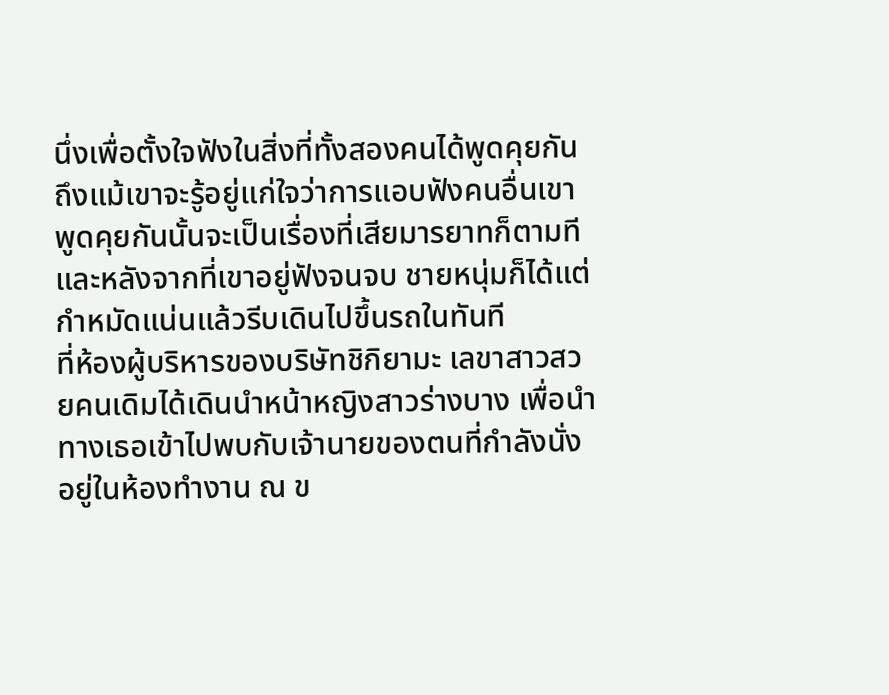นึ่งเพื่อตั้งใจฟังในสิ่งที่ทั้งสองคนได้พูดคุยกัน ถึงแม้เขาจะรู้อยู่แก่ใจว่าการแอบฟังคนอื่นเขาพูดคุยกันนั้นจะเป็นเรื่องที่เสียมารยาทก็ตามที และหลังจากที่เขาอยู่ฟังจนจบ ชายหนุ่มก็ได้แต่กำหมัดแน่นแล้วรีบเดินไปขึ้นรถในทันที
ที่ห้องผู้บริหารของบริษัทชิกิยามะ เลขาสาวสวยคนเดิมได้เดินนำหน้าหญิงสาวร่างบาง เพื่อนำทางเธอเข้าไปพบกับเจ้านายของตนที่กำลังนั่งอยู่ในห้องทำงาน ณ ข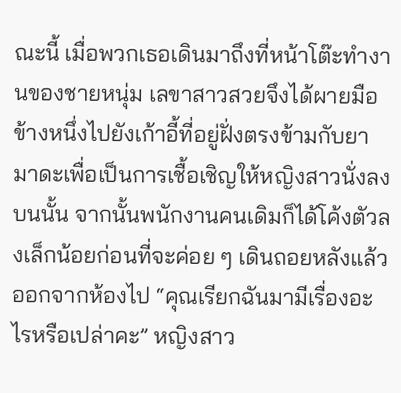ณะนี้ เมื่อพวกเธอเดินมาถึงที่หน้าโต๊ะทำงานของชายหนุ่ม เลขาสาวสวยจึงได้ผายมือข้างหนึ่งไปยังเก้าอี้ที่อยู่ฝั่งตรงข้ามกับยามาดะเพื่อเป็นการเชื้อเชิญให้หญิงสาวนั่งลงบนนั้น จากนั้นพนักงานคนเดิมก็ได้โค้งตัวลงเล็กน้อยก่อนที่จะค่อย ๆ เดินถอยหลังแล้วออกจากห้องไป “คุณเรียกฉันมามีเรื่องอะไรหรือเปล่าคะ” หญิงสาว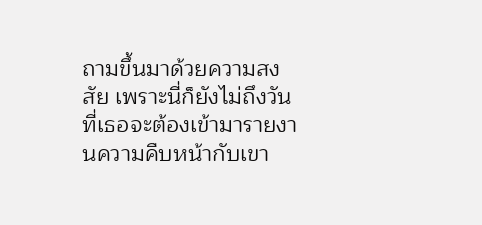ถามขึ้นมาด้วยความสงสัย เพราะนี่ก็ยังไม่ถึงวันที่เธอจะต้องเข้ามารายงานความคืบหน้ากับเขา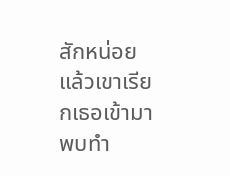สักหน่อย แล้วเขาเรียกเธอเข้ามาพบทำ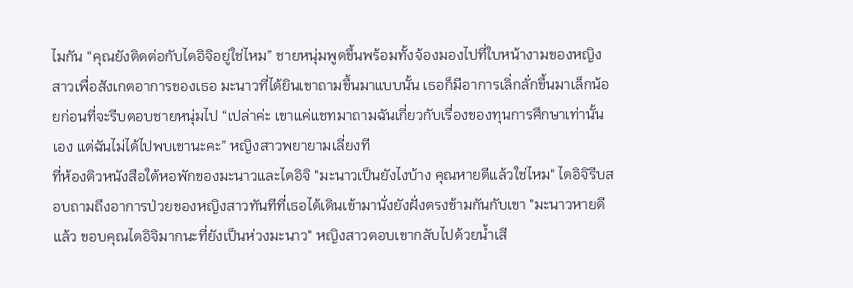ไมกัน “คุณยังติดต่อกับไดอิจิอยู่ใช่ไหม” ชายหนุ่มพูดขึ้นพร้อมทั้งจ้องมองไปที่ใบหน้างามของหญิงสาวเพื่อสังเกตอาการของเธอ มะนาวที่ได้ยินเขาถามขึ้นมาแบบนั้น เธอก็มีอาการเลิ่กลั่กขึ้นมาเล็กน้อยก่อนที่จะรีบตอบชายหนุ่มไป “เปล่าค่ะ เขาแค่แชทมาถามฉันเกี่ยวกับเรื่องของทุนการศึกษาเท่านั้นเอง แต่ฉันไม่ได้ไปพบเขานะคะ” หญิงสาวพยายามเลี่ยงที
ที่ห้องติวหนังสือใต้หอพักของมะนาวและไดอิจิ "มะนาวเป็นยังไงบ้าง คุณหายดีแล้วใช่ไหม" ไดอิจิรีบสอบถามถึงอาการป่วยของหญิงสาวทันทีที่เธอได้เดินเข้ามานั่งยังฝั่งตรงข้ามกันกับเขา "มะนาวหายดีแล้ว ขอบคุณไดอิจิมากนะที่ยังเป็นห่วงมะนาว" หญิงสาวตอบเขากลับไปด้วยน้ำเสี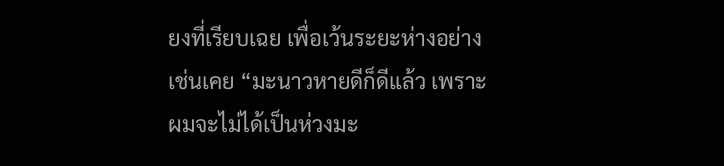ยงที่เรียบเฉย เพื่อเว้นระยะห่างอย่างเช่นเคย “มะนาวหายดีก็ดีแล้ว เพราะผมจะไม่ได้เป็นห่วงมะ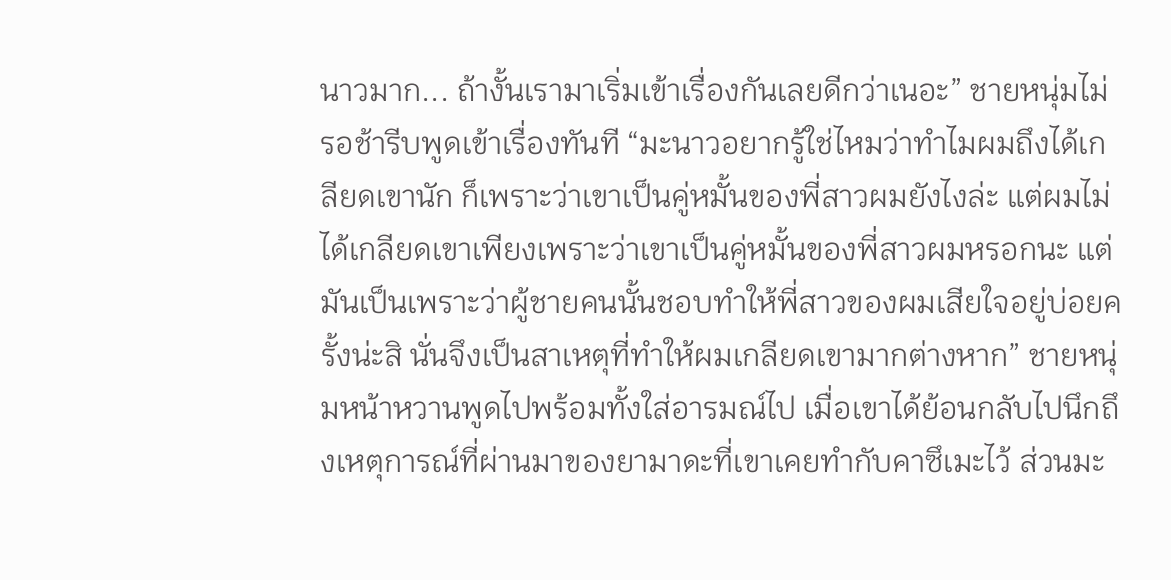นาวมาก... ถ้างั้นเรามาเริ่มเข้าเรื่องกันเลยดีกว่าเนอะ” ชายหนุ่มไม่รอช้ารีบพูดเข้าเรื่องทันที “มะนาวอยากรู้ใช่ไหมว่าทำไมผมถึงได้เกลียดเขานัก ก็เพราะว่าเขาเป็นคู่หมั้นของพี่สาวผมยังไงล่ะ แต่ผมไม่ได้เกลียดเขาเพียงเพราะว่าเขาเป็นคู่หมั้นของพี่สาวผมหรอกนะ แต่มันเป็นเพราะว่าผู้ชายคนนั้นชอบทำให้พี่สาวของผมเสียใจอยู่บ่อยครั้งน่ะสิ นั่นจึงเป็นสาเหตุที่ทำให้ผมเกลียดเขามากต่างหาก” ชายหนุ่มหน้าหวานพูดไปพร้อมทั้งใส่อารมณ์ไป เมื่อเขาได้ย้อนกลับไปนึกถึงเหตุการณ์ที่ผ่านมาของยามาดะที่เขาเคยทำกับคาซึเมะไว้ ส่วนมะ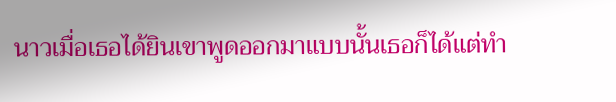นาวเมื่อเธอได้ยินเขาพูดออกมาแบบนั้นเธอก็ได้แต่ทำ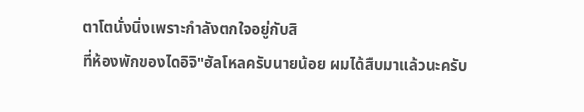ตาโตนั่งนิ่งเพราะกำลังตกใจอยู่กับสิ
ที่ห้องพักของไดอิจิ"ฮัลโหลครับนายน้อย ผมได้สืบมาแล้วนะครับ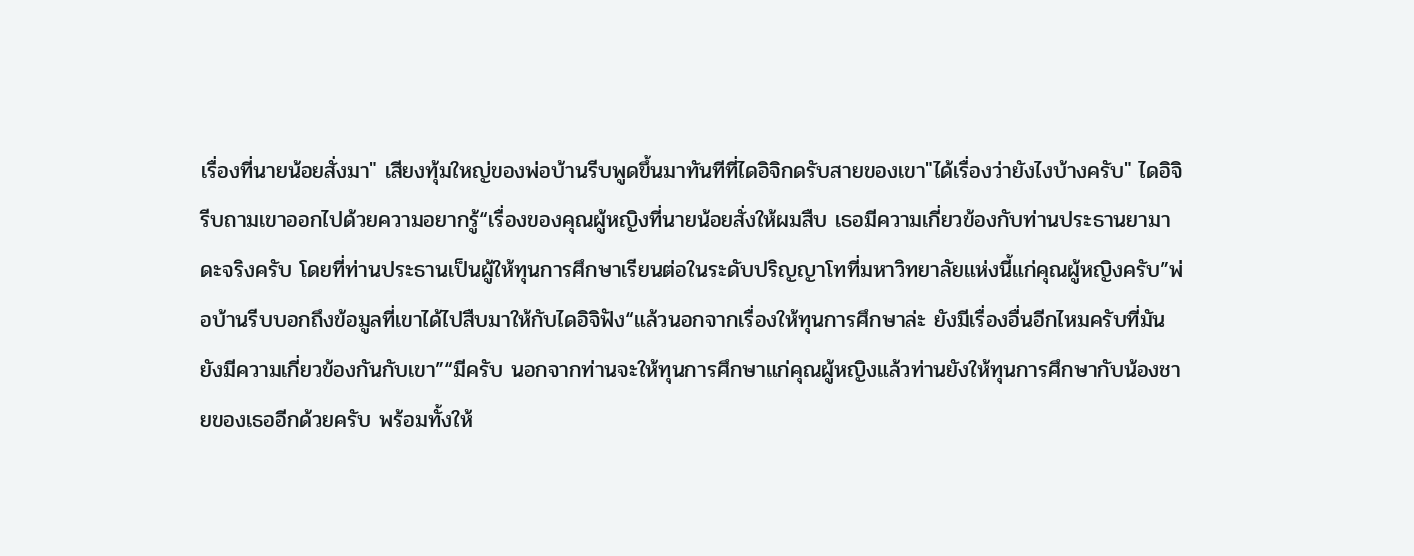เรื่องที่นายน้อยสั่งมา" เสียงทุ้มใหญ่ของพ่อบ้านรีบพูดขึ้นมาทันทีที่ไดอิจิกดรับสายของเขา"ได้เรื่องว่ายังไงบ้างครับ" ไดอิจิรีบถามเขาออกไปด้วยความอยากรู้“เรื่องของคุณผู้หญิงที่นายน้อยสั่งให้ผมสืบ เธอมีความเกี่ยวข้องกับท่านประธานยามาดะจริงครับ โดยที่ท่านประธานเป็นผู้ให้ทุนการศึกษาเรียนต่อในระดับปริญญาโทที่มหาวิทยาลัยแห่งนี้แก่คุณผู้หญิงครับ”พ่อบ้านรีบบอกถึงข้อมูลที่เขาได้ไปสืบมาให้กับไดอิจิฟัง“แล้วนอกจากเรื่องให้ทุนการศึกษาล่ะ ยังมีเรื่องอื่นอีกไหมครับที่มันยังมีความเกี่ยวข้องกันกับเขา”“มีครับ นอกจากท่านจะให้ทุนการศึกษาแก่คุณผู้หญิงแล้วท่านยังให้ทุนการศึกษากับน้องชายของเธออีกด้วยครับ พร้อมทั้งให้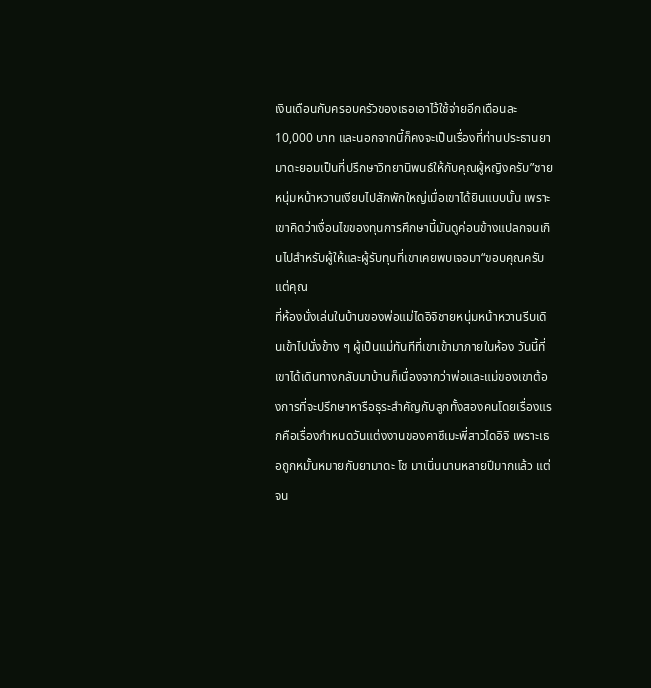เงินเดือนกับครอบครัวของเธอเอาไว้ใช้จ่ายอีกเดือนละ 10,000 บาท และนอกจากนี้ก็คงจะเป็นเรื่องที่ท่านประธานยามาดะยอมเป็นที่ปรึกษาวิทยานิพนธ์ให้กับคุณผู้หญิงครับ”ชายหนุ่มหน้าหวานเงียบไปสักพักใหญ่เมื่อเขาได้ยินแบบนั้น เพราะเขาคิดว่าเงื่อนไขของทุนการศึกษานี้มันดูค่อนข้างแปลกจนเกินไปสำหรับผู้ให้และผู้รับทุนที่เขาเคยพบเจอมา“ขอบคุณครับ แต่คุณ
ที่ห้องนั่งเล่นในบ้านของพ่อแม่ไดอิจิชายหนุ่มหน้าหวานรีบเดินเข้าไปนั่งข้าง ๆ ผู้เป็นแม่ทันทีที่เขาเข้ามาภายในห้อง วันนี้ที่เขาได้เดินทางกลับมาบ้านก็เนื่องจากว่าพ่อและแม่ของเขาต้องการที่จะปรึกษาหารือธุระสำคัญกับลูกทั้งสองคนโดยเรื่องแรกคือเรื่องกำหนดวันแต่งงานของคาซึเมะพี่สาวไดอิจิ เพราะเธอถูกหมั้นหมายกับยามาดะ โช มาเนิ่นนานหลายปีมากแล้ว แต่จน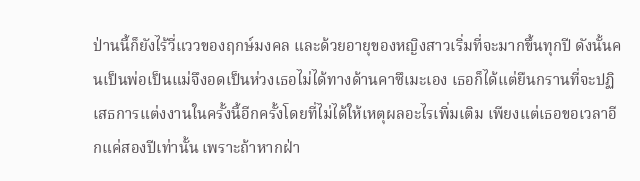ป่านนี้ก็ยังไร้วี่แววของฤกษ์มงคล และด้วยอายุของหญิงสาวเริ่มที่จะมากขึ้นทุกปี ดังนั้นคนเป็นพ่อเป็นแม่จึงอดเป็นห่วงเธอไม่ได้ทางด้านคาซึเมะเอง เธอก็ได้แต่ยืนกรานที่จะปฏิเสธการแต่งงานในครั้งนี้อีกครั้งโดยที่ไม่ได้ให้เหตุผลอะไรเพิ่มเติม เพียงแต่เธอขอเวลาอีกแค่สองปีเท่านั้น เพราะถ้าหากฝ่า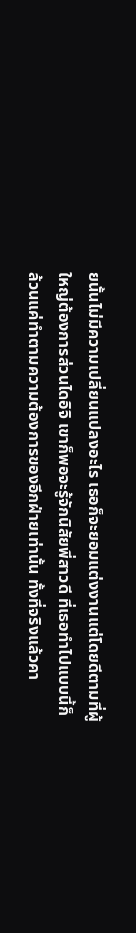ยนั้นไม่มีความเปลี่ยนแปลงอะไร เธอก็จะยอมแต่งงานแต่โดยดีตามที่ผู้ใหญ่ต้องการส่วนไดอิจิ เขาก็พอจะรู้จักนิสัยพี่สาวดี ที่เธอทำไปแบบนี้ก็ล้วนแค่ทำตามความต้องการของอีกฝ่ายเท่านั้น ทั้งที่จริงแล้วคา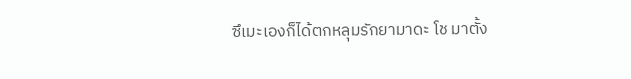ซึเมะเองก็ได้ตกหลุมรักยามาดะ โช มาตั้ง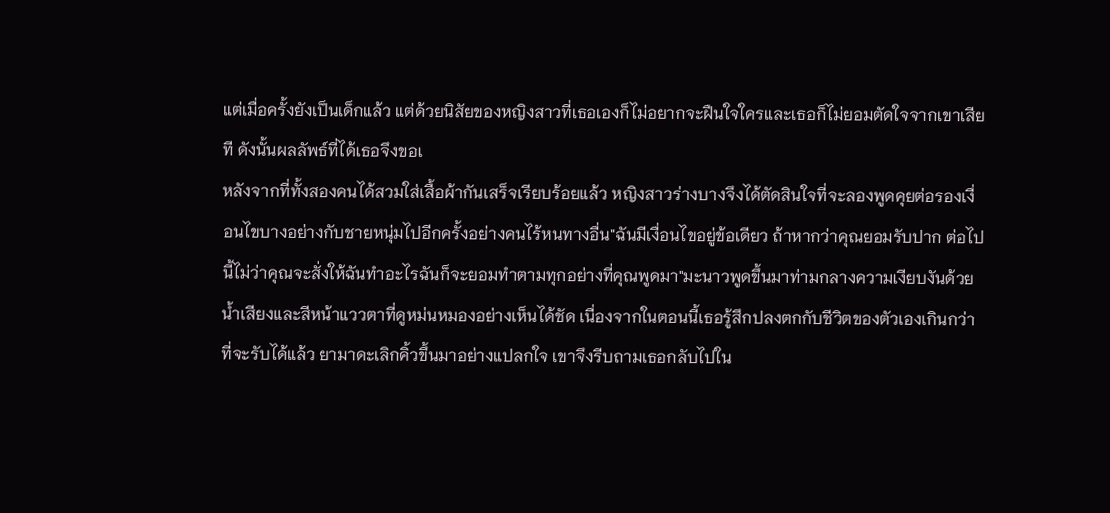แต่เมื่อครั้งยังเป็นเด็กแล้ว แต่ด้วยนิสัยของหญิงสาวที่เธอเองก็ไม่อยากจะฝืนใจใครและเธอก็ไม่ยอมตัดใจจากเขาเสียที ดังนั้นผลลัพธ์ที่ได้เธอจึงขอเ
หลังจากที่ทั้งสองคนได้สวมใส่เสื้อผ้ากันเสร็จเรียบร้อยแล้ว หญิงสาวร่างบางจึงได้ตัดสินใจที่จะลองพูดคุยต่อรองเงื่อนไขบางอย่างกับชายหนุ่มไปอีกครั้งอย่างคนไร้หนทางอื่น"ฉันมีเงื่อนไขอยู่ข้อเดียว ถ้าหากว่าคุณยอมรับปาก ต่อไปนี้ไม่ว่าคุณจะสั่งให้ฉันทำอะไรฉันก็จะยอมทำตามทุกอย่างที่คุณพูดมา"มะนาวพูดขึ้นมาท่ามกลางความเงียบงันด้วยน้ำเสียงและสีหน้าแววตาที่ดูหม่นหมองอย่างเห็นได้ชัด เนื่องจากในตอนนี้เธอรู้สึกปลงตกกับชีวิตของตัวเองเกินกว่าที่จะรับได้แล้ว ยามาดะเลิกคิ้วขึ้นมาอย่างแปลกใจ เขาจึงรีบถามเธอกลับไปใน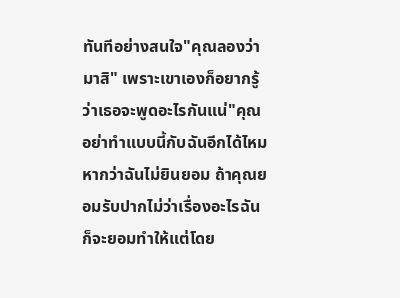ทันทีอย่างสนใจ"คุณลองว่ามาสิ" เพราะเขาเองก็อยากรู้ว่าเธอจะพูดอะไรกันแน่"คุณอย่าทำแบบนี้กับฉันอีกได้ไหมหากว่าฉันไม่ยินยอม ถ้าคุณยอมรับปากไม่ว่าเรื่องอะไรฉันก็จะยอมทำให้แต่โดย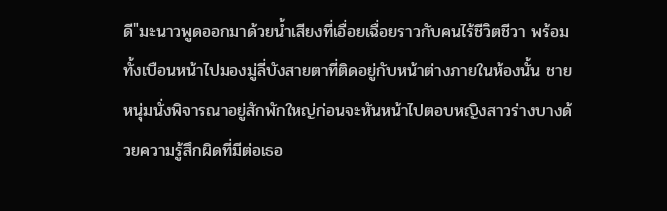ดี"มะนาวพูดออกมาด้วยน้ำเสียงที่เอื่อยเฉื่อยราวกับคนไร้ชีวิตชีวา พร้อมทั้งเบือนหน้าไปมองมู่ลี่บังสายตาที่ติดอยู่กับหน้าต่างภายในห้องนั้น ชายหนุ่มนั่งพิจารณาอยู่สักพักใหญ่ก่อนจะหันหน้าไปตอบหญิงสาวร่างบางด้วยความรู้สึกผิดที่มีต่อเธอ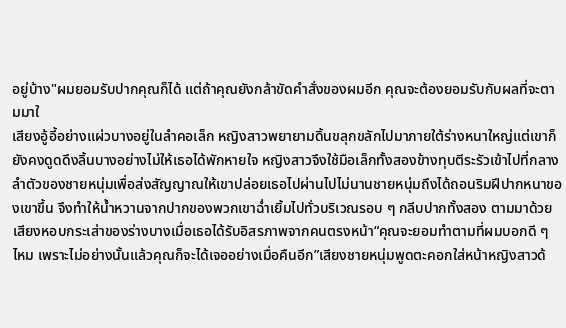อยู่บ้าง"ผมยอมรับปากคุณก็ได้ แต่ถ้าคุณยังกล้าขัดคำสั่งของผมอีก คุณจะต้องยอมรับกับผลที่จะตามมาใ
เสียงอู้อี้อย่างแผ่วบางอยู่ในลำคอเล็ก หญิงสาวพยายามดิ้นขลุกขลักไปมาภายใต้ร่างหนาใหญ่แต่เขาก็ยังคงดูดดึงลิ้นบางอย่างไม่ให้เธอได้พักหายใจ หญิงสาวจึงใช้มือเล็กทั้งสองข้างทุบตีระรัวเข้าไปที่กลางลำตัวของชายหนุ่มเพื่อส่งสัญญาณให้เขาปล่อยเธอไปผ่านไปไม่นานชายหนุ่มถึงได้ถอนริมฝีปากหนาของเขาขึ้น จึงทำให้น้ำหวานจากปากของพวกเขาฉ่ำเยิ้มไปทั่วบริเวณรอบ ๆ กลีบปากทั้งสอง ตามมาด้วยเสียงหอบกระเส่าของร่างบางเมื่อเธอได้รับอิสรภาพจากคนตรงหน้า“คุณจะยอมทำตามที่ผมบอกดี ๆ ไหม เพราะไม่อย่างนั้นแล้วคุณก็จะได้เจออย่างเมื่อคืนอีก”เสียงชายหนุ่มพูดตะคอกใส่หน้าหญิงสาวด้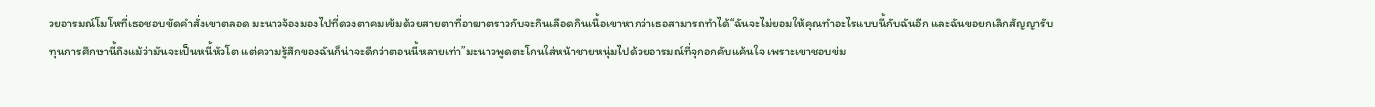วยอารมณ์โมโหที่เธอชอบขัดคำสั่งเขาตลอด มะนาวจ้องมองไปที่ดวงตาคมเข้มด้วยสายตาที่อาฆาตราวกับจะกินเลือดกินเนื้อเขาหากว่าเธอสามารถทำได้“ฉันจะไม่ยอมให้คุณทำอะไรแบบนี้กับฉันอีก และฉันขอยกเลิกสัญญารับทุนการศึกษานี้ถึงแม้ว่ามันจะเป็นหนี้หัวโต แต่ความรู้สึกของฉันก็น่าจะดีกว่าตอนนี้หลายเท่า”มะนาวพูดตะโกนใส่หน้าชายหนุ่มไปด้วยอารมณ์ที่จุกอกคับแค้นใจ เพราะเขาชอบข่ม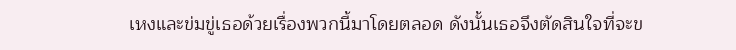เหงและข่มขู่เธอด้วยเรื่องพวกนี้มาโดยตลอด ดังนั้นเธอจึงตัดสินใจที่จะข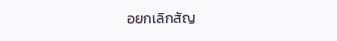อยกเลิกสัญ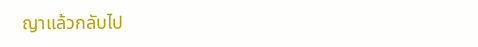ญาแล้วกลับไป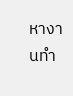หางานทำ